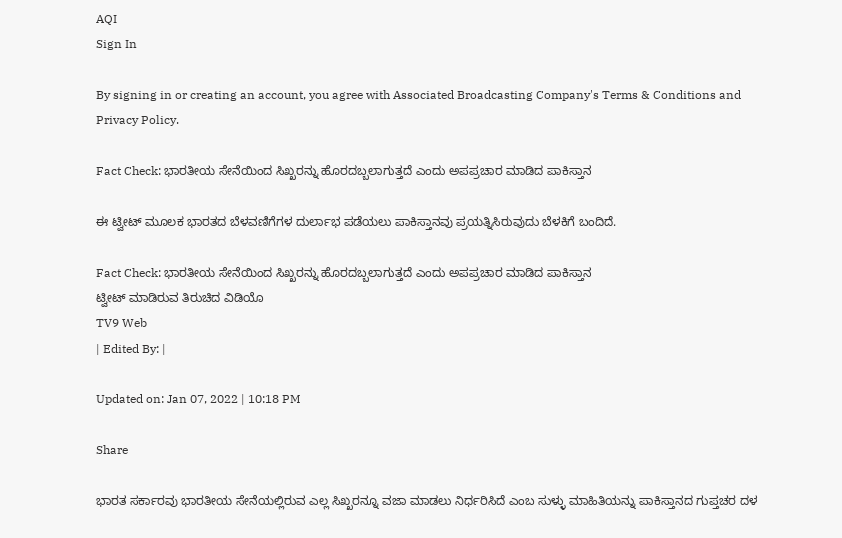AQI
Sign In

By signing in or creating an account, you agree with Associated Broadcasting Company's Terms & Conditions and Privacy Policy.

Fact Check: ಭಾರತೀಯ ಸೇನೆಯಿಂದ ಸಿಖ್ಖರನ್ನು ಹೊರದಬ್ಬಲಾಗುತ್ತದೆ ಎಂದು ಅಪಪ್ರಚಾರ ಮಾಡಿದ ಪಾಕಿಸ್ತಾನ

ಈ ಟ್ವೀಟ್ ಮೂಲಕ ಭಾರತದ ಬೆಳವಣಿಗೆಗಳ ದುರ್ಲಾಭ ಪಡೆಯಲು ಪಾಕಿಸ್ತಾನವು ಪ್ರಯತ್ನಿಸಿರುವುದು ಬೆಳಕಿಗೆ ಬಂದಿದೆ.

Fact Check: ಭಾರತೀಯ ಸೇನೆಯಿಂದ ಸಿಖ್ಖರನ್ನು ಹೊರದಬ್ಬಲಾಗುತ್ತದೆ ಎಂದು ಅಪಪ್ರಚಾರ ಮಾಡಿದ ಪಾಕಿಸ್ತಾನ
ಟ್ವೀಟ್ ಮಾಡಿರುವ ತಿರುಚಿದ ವಿಡಿಯೊ
TV9 Web
| Edited By: |

Updated on: Jan 07, 2022 | 10:18 PM

Share

ಭಾರತ ಸರ್ಕಾರವು ಭಾರತೀಯ ಸೇನೆಯಲ್ಲಿರುವ ಎಲ್ಲ ಸಿಖ್ಖರನ್ನೂ ವಜಾ ಮಾಡಲು ನಿರ್ಧರಿಸಿದೆ ಎಂಬ ಸುಳ್ಳು ಮಾಹಿತಿಯನ್ನು ಪಾಕಿಸ್ತಾನದ ಗುಪ್ತಚರ ದಳ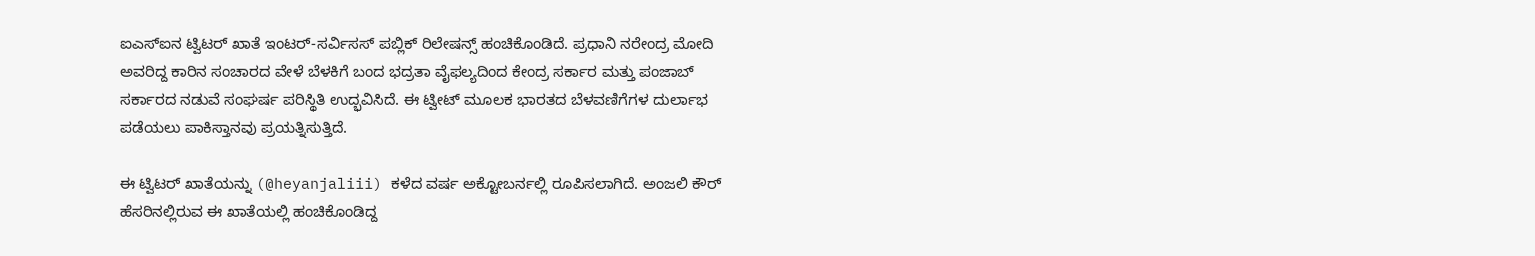ಐಎಸ್ಐನ ಟ್ವಿಟರ್ ಖಾತೆ ಇಂಟರ್-ಸರ್ವಿಸಸ್ ಪಬ್ಲಿಕ್ ರಿಲೇಷನ್ಸ್ ಹಂಚಿಕೊಂಡಿದೆ. ಪ್ರಧಾನಿ ನರೇಂದ್ರ ಮೋದಿ ಅವರಿದ್ದ ಕಾರಿನ ಸಂಚಾರದ ವೇಳೆ ಬೆಳಕಿಗೆ ಬಂದ ಭದ್ರತಾ ವೈಫಲ್ಯದಿಂದ ಕೇಂದ್ರ ಸರ್ಕಾರ ಮತ್ತು ಪಂಜಾಬ್ ಸರ್ಕಾರದ ನಡುವೆ ಸಂಘರ್ಷ ಪರಿಸ್ಥಿತಿ ಉದ್ಭವಿಸಿದೆ. ಈ ಟ್ವೀಟ್ ಮೂಲಕ ಭಾರತದ ಬೆಳವಣಿಗೆಗಳ ದುರ್ಲಾಭ ಪಡೆಯಲು ಪಾಕಿಸ್ತಾನವು ಪ್ರಯತ್ನಿಸುತ್ತಿದೆ.

ಈ ಟ್ವಿಟರ್ ಖಾತೆಯನ್ನು (@heyanjaliii) ಕಳೆದ ವರ್ಷ ಅಕ್ಟೋಬರ್ನಲ್ಲಿ ರೂಪಿಸಲಾಗಿದೆ. ಅಂಜಲಿ ಕೌರ್ ಹೆಸರಿನಲ್ಲಿರುವ ಈ ಖಾತೆಯಲ್ಲಿ ಹಂಚಿಕೊಂಡಿದ್ದ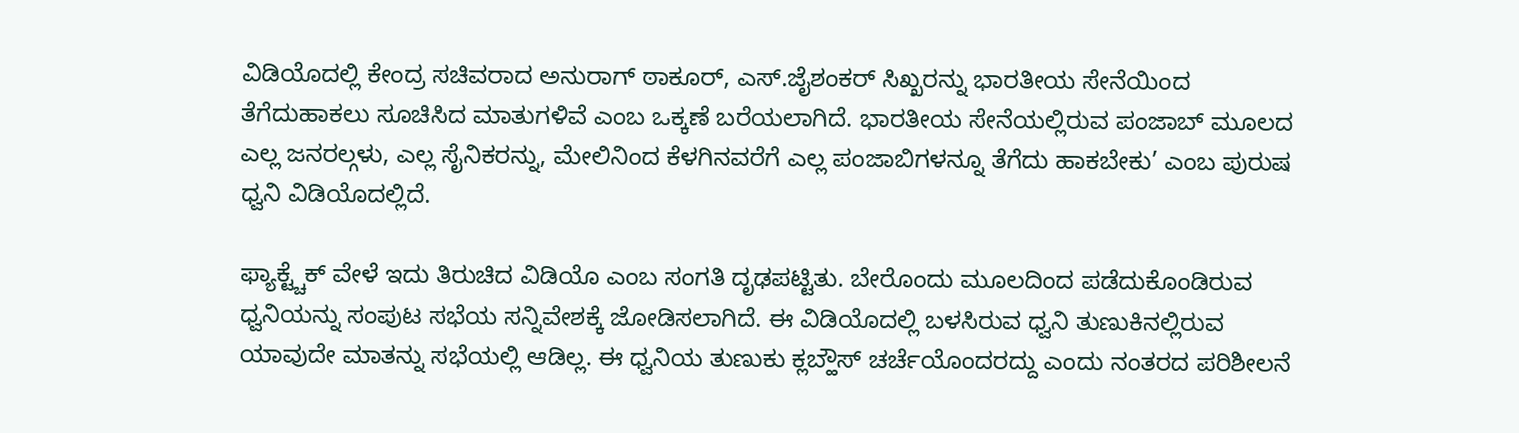ವಿಡಿಯೊದಲ್ಲಿ ಕೇಂದ್ರ ಸಚಿವರಾದ ಅನುರಾಗ್ ಠಾಕೂರ್, ಎಸ್.ಜೈಶಂಕರ್ ಸಿಖ್ಖರನ್ನು ಭಾರತೀಯ ಸೇನೆಯಿಂದ ತೆಗೆದುಹಾಕಲು ಸೂಚಿಸಿದ ಮಾತುಗಳಿವೆ ಎಂಬ ಒಕ್ಕಣೆ ಬರೆಯಲಾಗಿದೆ. ಭಾರತೀಯ ಸೇನೆಯಲ್ಲಿರುವ ಪಂಜಾಬ್ ಮೂಲದ ಎಲ್ಲ ಜನರಲ್ಗಳು, ಎಲ್ಲ ಸೈನಿಕರನ್ನು, ಮೇಲಿನಿಂದ ಕೆಳಗಿನವರೆಗೆ ಎಲ್ಲ ಪಂಜಾಬಿಗಳನ್ನೂ ತೆಗೆದು ಹಾಕಬೇಕು’ ಎಂಬ ಪುರುಷ ಧ್ವನಿ ವಿಡಿಯೊದಲ್ಲಿದೆ.

ಫ್ಯಾಕ್ಟ್ಚೆಕ್ ವೇಳೆ ಇದು ತಿರುಚಿದ ವಿಡಿಯೊ ಎಂಬ ಸಂಗತಿ ದೃಢಪಟ್ಟಿತು. ಬೇರೊಂದು ಮೂಲದಿಂದ ಪಡೆದುಕೊಂಡಿರುವ ಧ್ವನಿಯನ್ನು ಸಂಪುಟ ಸಭೆಯ ಸನ್ನಿವೇಶಕ್ಕೆ ಜೋಡಿಸಲಾಗಿದೆ. ಈ ವಿಡಿಯೊದಲ್ಲಿ ಬಳಸಿರುವ ಧ್ವನಿ ತುಣುಕಿನಲ್ಲಿರುವ ಯಾವುದೇ ಮಾತನ್ನು ಸಭೆಯಲ್ಲಿ ಆಡಿಲ್ಲ. ಈ ಧ್ವನಿಯ ತುಣುಕು ಕ್ಲಬ್ಹೌಸ್ ಚರ್ಚೆಯೊಂದರದ್ದು ಎಂದು ನಂತರದ ಪರಿಶೀಲನೆ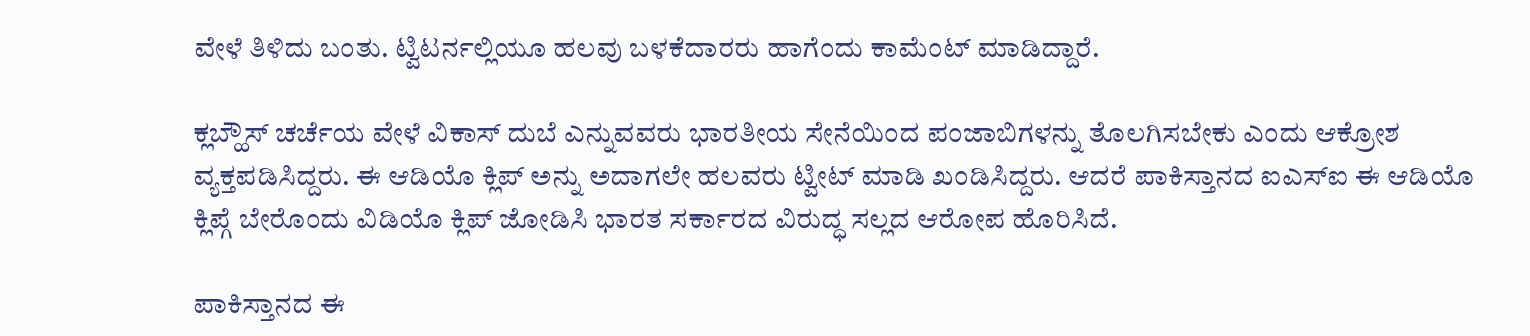ವೇಳೆ ತಿಳಿದು ಬಂತು. ಟ್ವಿಟರ್ನಲ್ಲಿಯೂ ಹಲವು ಬಳಕೆದಾರರು ಹಾಗೆಂದು ಕಾಮೆಂಟ್ ಮಾಡಿದ್ದಾರೆ.

ಕ್ಲಬ್ಹೌಸ್ ಚರ್ಚೆಯ ವೇಳೆ ವಿಕಾಸ್ ದುಬೆ ಎನ್ನುವವರು ಭಾರತೀಯ ಸೇನೆಯಿಂದ ಪಂಜಾಬಿಗಳನ್ನು ತೊಲಗಿಸಬೇಕು ಎಂದು ಆಕ್ರೋಶ ವ್ಯಕ್ತಪಡಿಸಿದ್ದರು. ಈ ಆಡಿಯೊ ಕ್ಲಿಪ್ ಅನ್ನು ಅದಾಗಲೇ ಹಲವರು ಟ್ವೀಟ್ ಮಾಡಿ ಖಂಡಿಸಿದ್ದರು. ಆದರೆ ಪಾಕಿಸ್ತಾನದ ಐಎಸ್ಐ ಈ ಆಡಿಯೊ ಕ್ಲಿಪ್ಗೆ ಬೇರೊಂದು ವಿಡಿಯೊ ಕ್ಲಿಪ್ ಜೋಡಿಸಿ ಭಾರತ ಸರ್ಕಾರದ ವಿರುದ್ಧ ಸಲ್ಲದ ಆರೋಪ ಹೊರಿಸಿದೆ.

ಪಾಕಿಸ್ತಾನದ ಈ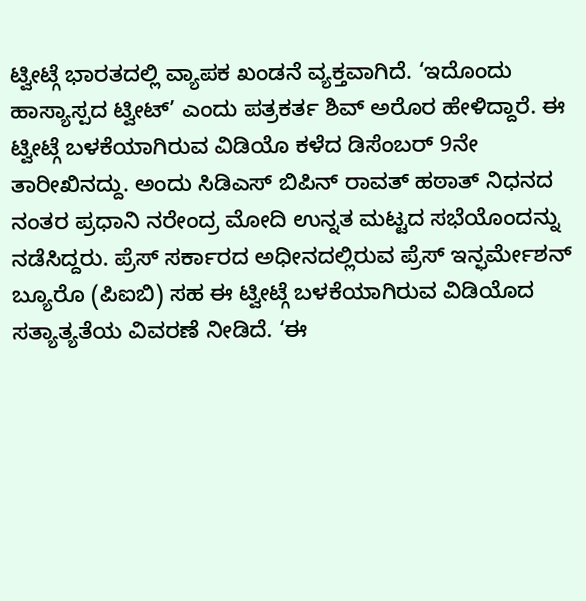ಟ್ವೀಟ್ಗೆ ಭಾರತದಲ್ಲಿ ವ್ಯಾಪಕ ಖಂಡನೆ ವ್ಯಕ್ತವಾಗಿದೆ. ‘ಇದೊಂದು ಹಾಸ್ಯಾಸ್ಪದ ಟ್ವೀಟ್’ ಎಂದು ಪತ್ರಕರ್ತ ಶಿವ್ ಅರೊರ ಹೇಳಿದ್ದಾರೆ. ಈ ಟ್ವೀಟ್ಗೆ ಬಳಕೆಯಾಗಿರುವ ವಿಡಿಯೊ ಕಳೆದ ಡಿಸೆಂಬರ್ 9ನೇ ತಾರೀಖಿನದ್ದು. ಅಂದು ಸಿಡಿಎಸ್ ಬಿಪಿನ್ ರಾವತ್ ಹಠಾತ್ ನಿಧನದ ನಂತರ ಪ್ರಧಾನಿ ನರೇಂದ್ರ ಮೋದಿ ಉನ್ನತ ಮಟ್ಟದ ಸಭೆಯೊಂದನ್ನು ನಡೆಸಿದ್ದರು. ಪ್ರೆಸ್ ಸರ್ಕಾರದ ಅಧೀನದಲ್ಲಿರುವ ಪ್ರೆಸ್ ಇನ್ಫರ್ಮೇಶನ್ ಬ್ಯೂರೊ (ಪಿಐಬಿ) ಸಹ ಈ ಟ್ವೀಟ್ಗೆ ಬಳಕೆಯಾಗಿರುವ ವಿಡಿಯೊದ ಸತ್ಯಾತ್ಯತೆಯ ವಿವರಣೆ ನೀಡಿದೆ. ‘ಈ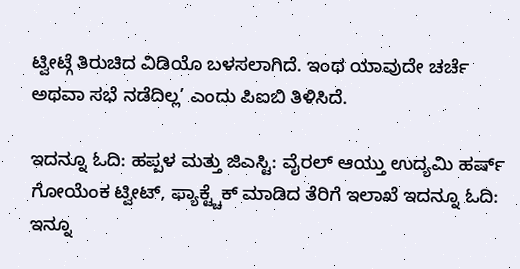ಟ್ವೀಟ್ಗೆ ತಿರುಚಿದ ವಿಡಿಯೊ ಬಳಸಲಾಗಿದೆ. ಇಂಥ ಯಾವುದೇ ಚರ್ಚೆ ಅಥವಾ ಸಭೆ ನಡೆದಿಲ್ಲ’ ಎಂದು ಪಿಐಬಿ ತಿಳಿಸಿದೆ.

ಇದನ್ನೂ ಓದಿ: ಹಪ್ಪಳ ಮತ್ತು ಜಿಎಸ್ಟಿ: ವೈರಲ್ ಆಯ್ತು ಉದ್ಯಮಿ ಹರ್ಷ್ ಗೋಯೆಂಕ ಟ್ವೀಟ್, ಫ್ಯಾಕ್ಟ್ಚೆಕ್ ಮಾಡಿದ ತೆರಿಗೆ ಇಲಾಖೆ ಇದನ್ನೂ ಓದಿ: ಇನ್ನೂ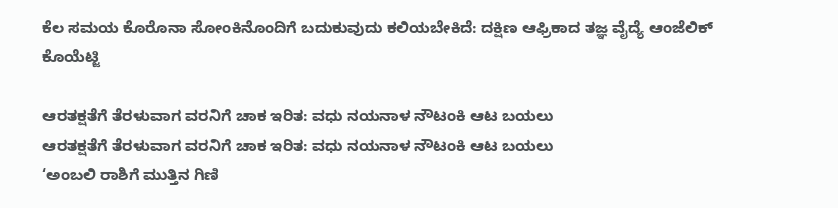ಕೆಲ ಸಮಯ ಕೊರೊನಾ ಸೋಂಕಿನೊಂದಿಗೆ ಬದುಕುವುದು ಕಲಿಯಬೇಕಿದೆ: ದಕ್ಷಿಣ ಆಫ್ರಿಕಾದ ತಜ್ಞ ವೈದ್ಯೆ ಆಂಜೆಲಿಕ್ ಕೊಯೆಟ್ಜಿ

ಆರತಕ್ಷತೆಗೆ ತೆರಳುವಾಗ ವರನಿಗೆ ಚಾಕ ಇರಿತ: ವಧು ನಯನಾಳ ನೌಟಂಕಿ ಆಟ ಬಯಲು
ಆರತಕ್ಷತೆಗೆ ತೆರಳುವಾಗ ವರನಿಗೆ ಚಾಕ ಇರಿತ: ವಧು ನಯನಾಳ ನೌಟಂಕಿ ಆಟ ಬಯಲು
‘ಅಂಬಲಿ ರಾಶಿಗೆ ಮುತ್ತಿನ ಗಿಣಿ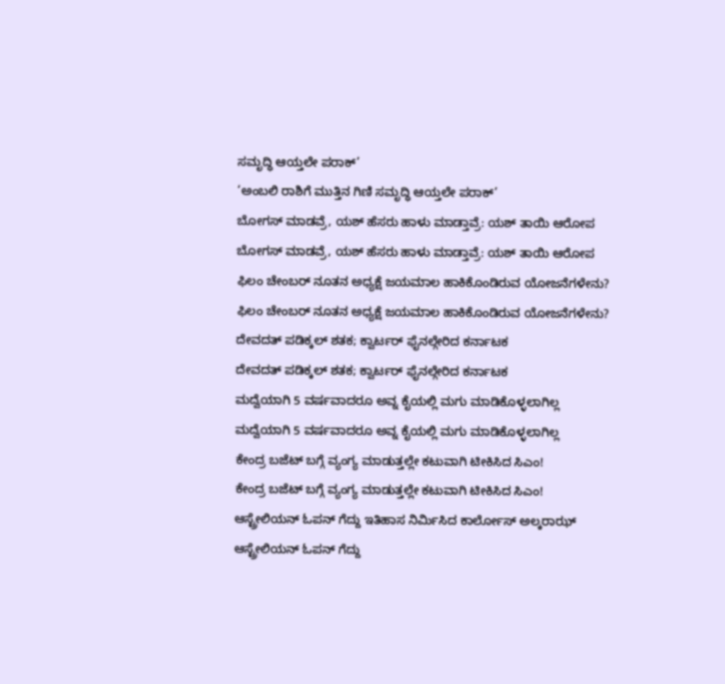ಸಮೃದ್ಧಿ ಆಯ್ತಲೇ ಪರಾಕ್’
‘ಅಂಬಲಿ ರಾಶಿಗೆ ಮುತ್ತಿನ ಗಿಣಿ ಸಮೃದ್ಧಿ ಆಯ್ತಲೇ ಪರಾಕ್’
ಬೋಗಸ್ ಮಾಡವ್ರೆ, ಯಶ್ ಹೆಸರು ಹಾಳು ಮಾಡ್ತಾವ್ರೆ: ಯಶ್ ತಾಯಿ ಆರೋಪ
ಬೋಗಸ್ ಮಾಡವ್ರೆ, ಯಶ್ ಹೆಸರು ಹಾಳು ಮಾಡ್ತಾವ್ರೆ: ಯಶ್ ತಾಯಿ ಆರೋಪ
ಫಿಲಂ ಚೇಂಬರ್ ನೂತನ ಅಧ್ಯಕ್ಷೆ ಜಯಮಾಲ ಹಾಕಿಕೊಂಡಿರುವ ಯೋಜನೆಗಳೇನು?
ಫಿಲಂ ಚೇಂಬರ್ ನೂತನ ಅಧ್ಯಕ್ಷೆ ಜಯಮಾಲ ಹಾಕಿಕೊಂಡಿರುವ ಯೋಜನೆಗಳೇನು?
ದೇವದತ್ ಪಡಿಕ್ಕಲ್ ಶತಕ; ಕ್ವಾರ್ಟರ್ ಫೈನಲ್ಗೇರಿದ ಕರ್ನಾಟಕ
ದೇವದತ್ ಪಡಿಕ್ಕಲ್ ಶತಕ; ಕ್ವಾರ್ಟರ್ ಫೈನಲ್ಗೇರಿದ ಕರ್ನಾಟಕ
ಮದ್ವೆಯಾಗಿ 5 ವರ್ಷವಾದರೂ ಅವ್ನ ಕೈಯಲ್ಲಿ ಮಗು ಮಾಡಿಕೊಳ್ಳಲಾಗಿಲ್ಲ
ಮದ್ವೆಯಾಗಿ 5 ವರ್ಷವಾದರೂ ಅವ್ನ ಕೈಯಲ್ಲಿ ಮಗು ಮಾಡಿಕೊಳ್ಳಲಾಗಿಲ್ಲ
ಕೇಂದ್ರ ಬಜೆಟ್ ಬಗ್ಗೆ ವ್ಯಂಗ್ಯ ಮಾಡುತ್ತಲ್ಲೇ ಕಟುವಾಗಿ ಟೀಕಿಸಿದ ಸಿಎಂ!
ಕೇಂದ್ರ ಬಜೆಟ್ ಬಗ್ಗೆ ವ್ಯಂಗ್ಯ ಮಾಡುತ್ತಲ್ಲೇ ಕಟುವಾಗಿ ಟೀಕಿಸಿದ ಸಿಎಂ!
ಆಸ್ಟ್ರೇಲಿಯನ್ ಓಪನ್ ಗೆದ್ದು ಇತಿಹಾಸ ನಿರ್ಮಿಸಿದ ಕಾರ್ಲೋಸ್ ಅಲ್ಕರಾಝ್
ಆಸ್ಟ್ರೇಲಿಯನ್ ಓಪನ್ ಗೆದ್ದು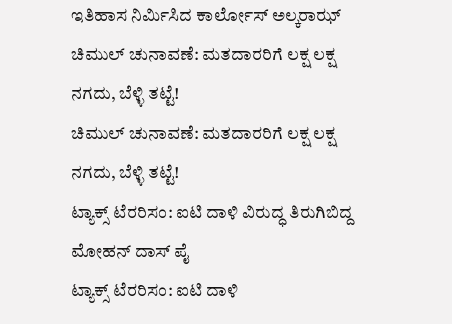ಇತಿಹಾಸ ನಿರ್ಮಿಸಿದ ಕಾರ್ಲೋಸ್ ಅಲ್ಕರಾಝ್
ಚಿಮುಲ್ ಚುನಾವಣೆ: ಮತದಾರರಿಗೆ ಲಕ್ಷ ಲಕ್ಷ ನಗದು, ಬೆಳ್ಳಿ ತಟ್ಟೆ!
ಚಿಮುಲ್ ಚುನಾವಣೆ: ಮತದಾರರಿಗೆ ಲಕ್ಷ ಲಕ್ಷ ನಗದು, ಬೆಳ್ಳಿ ತಟ್ಟೆ!
ಟ್ಯಾಕ್ಸ್‌ ಟೆರರಿಸಂ: ಐಟಿ ದಾಳಿ ವಿರುದ್ಧ ತಿರುಗಿಬಿದ್ದ ಮೋಹನ್ ದಾಸ್ ಪೈ
ಟ್ಯಾಕ್ಸ್‌ ಟೆರರಿಸಂ: ಐಟಿ ದಾಳಿ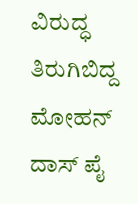ವಿರುದ್ಧ ತಿರುಗಿಬಿದ್ದ ಮೋಹನ್ ದಾಸ್ ಪೈ